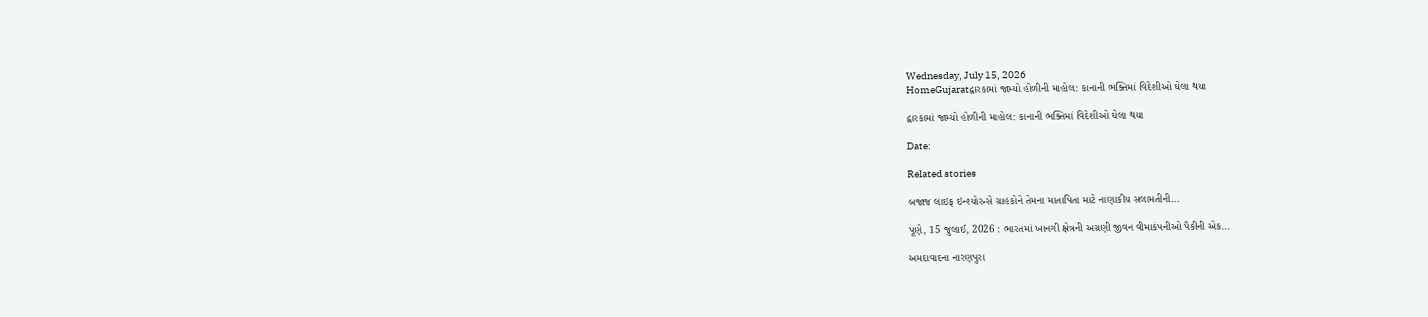Wednesday, July 15, 2026
HomeGujaratદ્વારકામાં જામ્યો હોળીની માહોલ: કાનાની ભક્તિમાં વિદેશીઓ ઘેલા થયા

દ્વારકામાં જામ્યો હોળીની માહોલ: કાનાની ભક્તિમાં વિદેશીઓ ઘેલા થયા

Date:

Related stories

બજાજ લાઇફ ઇન્શ્યોરન્સે ગ્રાહકોને તેમના માતાપિતા માટે નાણાકીય સલામતીની...

પૂણે, 15 જુલાઈ, 2026 : ભારતમાં ખાનગી ક્ષેત્રની અગ્રણી જીવન વીમાકંપનીઓ પૈકીની એક...

અમદાવાદના નારણપુરા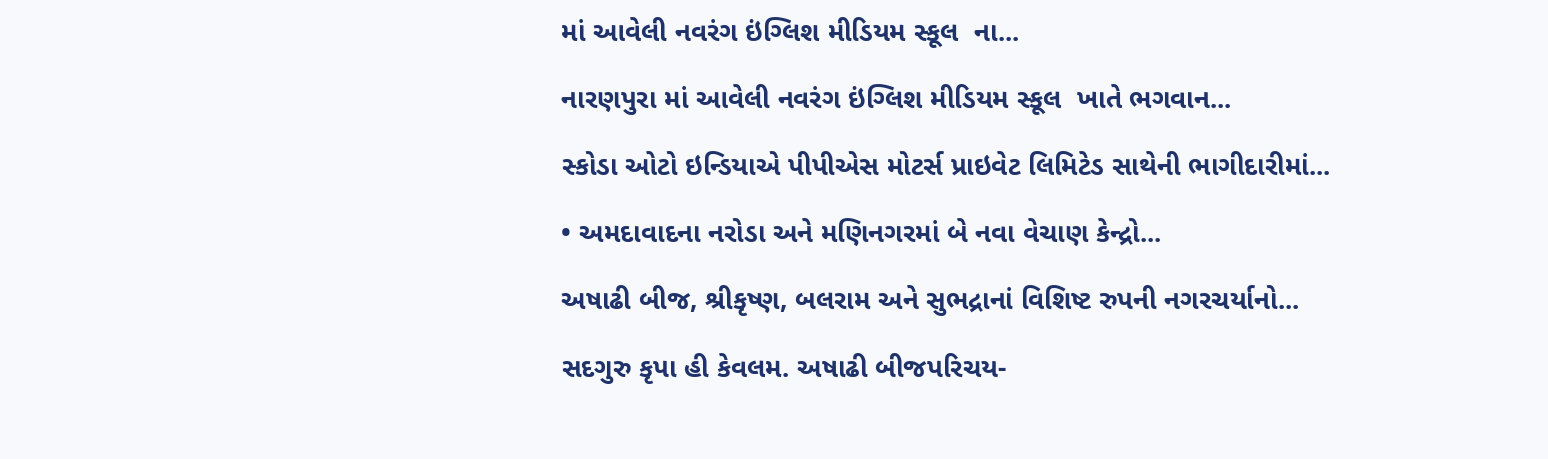માં આવેલી નવરંગ ઇંગ્લિશ મીડિયમ સ્કૂલ  ના...

નારણપુરા માં આવેલી નવરંગ ઇંગ્લિશ મીડિયમ સ્કૂલ  ખાતે ભગવાન...

સ્કોડા ઓટો ઇન્ડિયાએ પીપીએસ મોટર્સ પ્રાઇવેટ લિમિટેડ સાથેની ભાગીદારીમાં...

• અમદાવાદના નરોડા અને મણિનગરમાં બે નવા વેચાણ કેન્દ્રો...

અષાઢી બીજ, શ્રીકૃષ્ણ, બલરામ અને સુભદ્રાનાં વિશિષ્ટ રુપની નગરચર્યાનો...

સદગુરુ કૃપા હી કેવલમ. અષાઢી બીજપરિચય-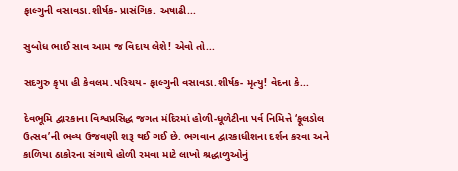ફાલ્ગુની વસાવડા.શીર્ષક- પ્રાસંગિક. અષાઢી...

સુબોધ ભાઈ સાવ આમ જ વિદાય લેશે! એવો તો...

સદગુરુ કૃપા હી કેવલમ.પરિચય- ફાલ્ગુની વસાવડા.શીર્ષક- મૃત્યુ! વેદના કે...

દેવભૂમિ દ્વારકાના વિશ્વપ્રસિદ્ધ જગત મંદિરમાં હોળી-ધૂળેટીના પર્વ નિમિત્તે ‘ફૂલડોલ ઉત્સવ’ની ભવ્ય ઉજવણી શરૂ થઈ ગઈ છે. ભગવાન દ્વારકાધીશના દર્શન કરવા અને કાળિયા ઠાકોરના સંગાથે હોળી રમવા માટે લાખો શ્રદ્ધાળુઓનું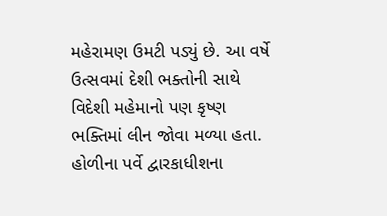મહેરામણ ઉમટી પડ્યું છે. આ વર્ષે ઉત્સવમાં દેશી ભક્તોની સાથે વિદેશી મહેમાનો પણ કૃષ્ણ ભક્તિમાં લીન જોવા મળ્યા હતા. હોળીના પર્વે દ્વારકાધીશના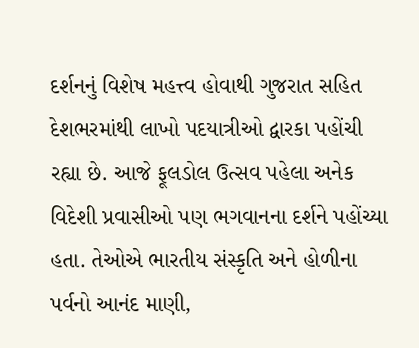દર્શનનું વિશેષ મહત્ત્વ હોવાથી ગુજરાત સહિત દેશભરમાંથી લાખો પદયાત્રીઓ દ્વારકા પહોંચી રહ્યા છે. આજે ફૂલડોલ ઉત્સવ પહેલા અનેક વિદેશી પ્રવાસીઓ પણ ભગવાનના દર્શને પહોંચ્યા હતા. તેઓએ ભારતીય સંસ્કૃતિ અને હોળીના પર્વનો આનંદ માણી,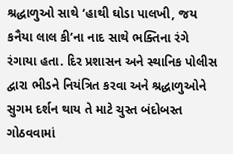શ્રદ્ધાળુઓ સાથે ‘હાથી ઘોડા પાલખી, જય કનૈયા લાલ કી’ના નાદ સાથે ભક્તિના રંગે રંગાયા હતા. દિર પ્રશાસન અને સ્થાનિક પોલીસ દ્વારા ભીડને નિયંત્રિત કરવા અને શ્રદ્ધાળુઓને સુગમ દર્શન થાય તે માટે ચુસ્ત બંદોબસ્ત ગોઠવવામાં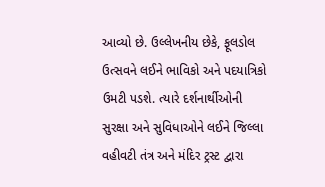આવ્યો છે. ઉલ્લેખનીય છેકે, ફૂલડોલ ઉત્સવને લઈને ભાવિકો અને પદયાત્રિકો ઉમટી પડશે. ત્યારે દર્શનાર્થીઓની સુરક્ષા અને સુવિધાઓને લઈને જિલ્લા વહીવટી તંત્ર અને મંદિર ટ્રસ્ટ દ્વારા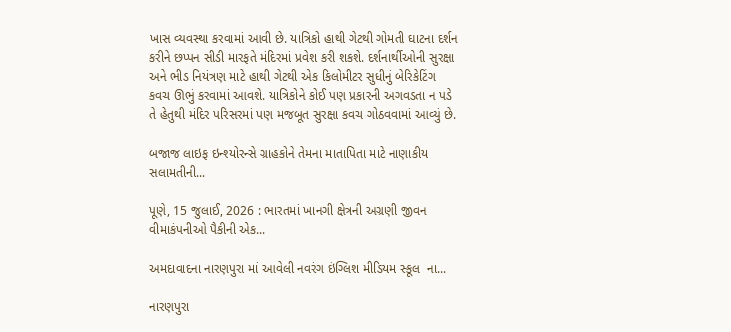ખાસ વ્યવસ્થા કરવામાં આવી છે. યાત્રિકો હાથી ગેટથી ગોમતી ઘાટના દર્શન કરીને છપ્પન સીડી મારફતે મંદિરમાં પ્રવેશ કરી શકશે. દર્શનાર્થીઓની સુરક્ષા અને ભીડ નિયંત્રણ માટે હાથી ગેટથી એક કિલોમીટર સુધીનું બેરિકેટિંગ કવચ ઊભું કરવામાં આવશે. યાત્રિકોને કોઈ પણ પ્રકારની અગવડતા ન પડે તે હેતુથી મંદિર પરિસરમાં પણ મજબૂત સુરક્ષા કવચ ગોઠવવામાં આવ્યું છે.

બજાજ લાઇફ ઇન્શ્યોરન્સે ગ્રાહકોને તેમના માતાપિતા માટે નાણાકીય સલામતીની...

પૂણે, 15 જુલાઈ, 2026 : ભારતમાં ખાનગી ક્ષેત્રની અગ્રણી જીવન વીમાકંપનીઓ પૈકીની એક...

અમદાવાદના નારણપુરા માં આવેલી નવરંગ ઇંગ્લિશ મીડિયમ સ્કૂલ  ના...

નારણપુરા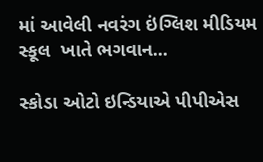માં આવેલી નવરંગ ઇંગ્લિશ મીડિયમ સ્કૂલ  ખાતે ભગવાન...

સ્કોડા ઓટો ઇન્ડિયાએ પીપીએસ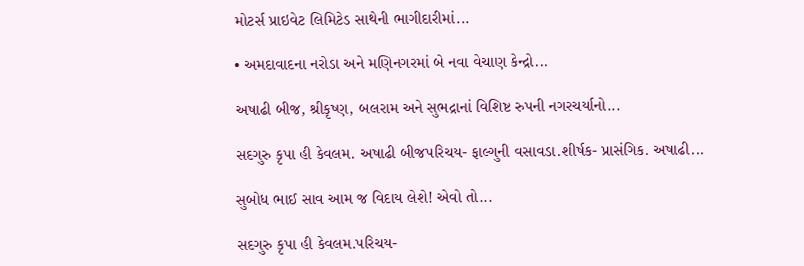મોટર્સ પ્રાઇવેટ લિમિટેડ સાથેની ભાગીદારીમાં...

• અમદાવાદના નરોડા અને મણિનગરમાં બે નવા વેચાણ કેન્દ્રો...

અષાઢી બીજ, શ્રીકૃષ્ણ, બલરામ અને સુભદ્રાનાં વિશિષ્ટ રુપની નગરચર્યાનો...

સદગુરુ કૃપા હી કેવલમ. અષાઢી બીજપરિચય- ફાલ્ગુની વસાવડા.શીર્ષક- પ્રાસંગિક. અષાઢી...

સુબોધ ભાઈ સાવ આમ જ વિદાય લેશે! એવો તો...

સદગુરુ કૃપા હી કેવલમ.પરિચય-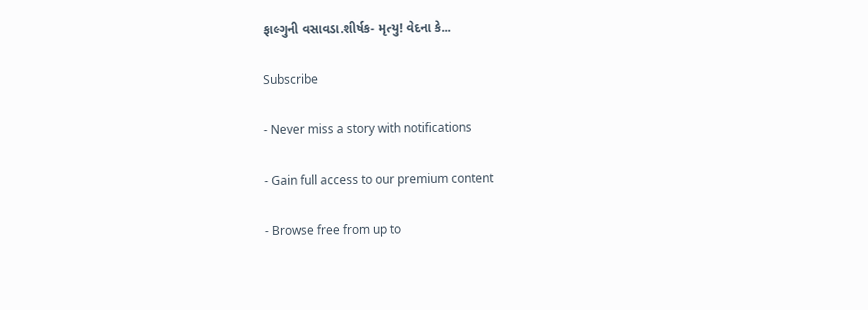ફાલ્ગુની વસાવડા.શીર્ષક- મૃત્યુ! વેદના કે...

Subscribe

- Never miss a story with notifications

- Gain full access to our premium content

- Browse free from up to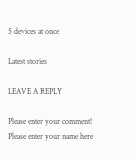5 devices at once

Latest stories

LEAVE A REPLY

Please enter your comment!
Please enter your name here